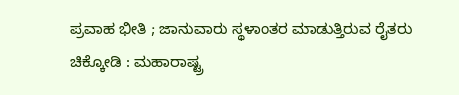ಪ್ರವಾಹ ಭೀತಿ ; ಜಾನುವಾರು ಸ್ಥಳಾಂತರ ಮಾಡುತ್ತಿರುವ ರೈತರು
ಚಿಕ್ಕೋಡಿ : ಮಹಾರಾಷ್ಟ್ರ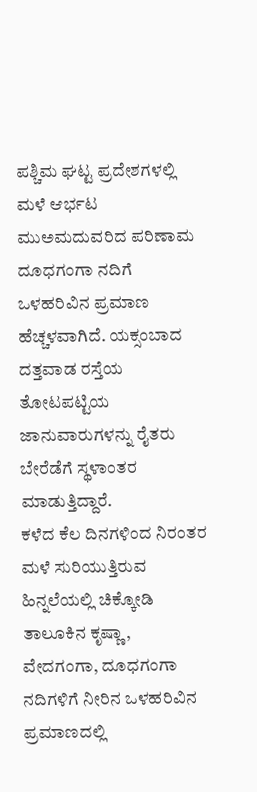ಪಶ್ಚಿಮ ಘಟ್ಟ ಪ್ರದೇಶಗಳಲ್ಲಿ ಮಳೆ ಆರ್ಭಟ ಮುಅಮದುವರಿದ ಪರಿಣಾಮ ದೂಧಗಂಗಾ ನದಿಗೆ ಒಳಹರಿವಿನ ಪ್ರಮಾಣ ಹೆಚ್ಚಳವಾಗಿದೆ. ಯಕ್ಸಂಬಾದ ದತ್ತವಾಡ ರಸ್ತೆಯ ತೋಟಪಟ್ಟಿಯ ಜಾನುವಾರುಗಳನ್ನು ರೈತರು ಬೇರೆಡೆಗೆ ಸ್ಥಳಾಂತರ ಮಾಡುತ್ತಿದ್ದಾರೆ.
ಕಳೆದ ಕೆಲ ದಿನಗಳಿಂದ ನಿರಂತರ ಮಳೆ ಸುರಿಯುತ್ತಿರುವ ಹಿನ್ನಲೆಯಲ್ಲಿ ಚಿಕ್ಕೋಡಿ ತಾಲೂಕಿನ ಕೃಷ್ಣಾ, ವೇದಗಂಗಾ, ದೂಧಗಂಗಾ ನದಿಗಳಿಗೆ ನೀರಿನ ಒಳಹರಿವಿನ ಪ್ರಮಾಣದಲ್ಲಿ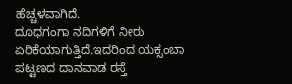ಹೆಚ್ಚಳವಾಗಿದೆ.
ದೂಧಗಂಗಾ ನದಿಗಳಿಗೆ ನೀರು ಏರಿಕೆಯಾಗುತ್ತಿದೆ.ಇದರಿಂದ ಯಕ್ಸಂಬಾ ಪಟ್ಟಣದ ದಾನವಾಡ ರಸ್ತೆ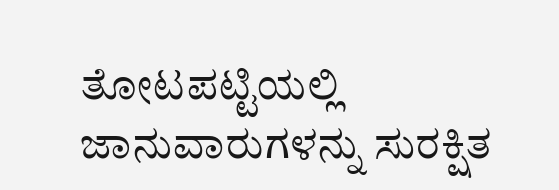ತೋಟಪಟ್ಟಿಯಲ್ಲಿ ಜಾನುವಾರುಗಳನ್ನು ಸುರಕ್ಷಿತ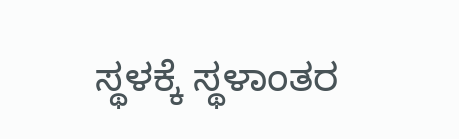ಸ್ಥಳಕ್ಕೆ ಸ್ಥಳಾಂತರ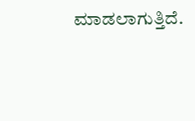ಮಾಡಲಾಗುತ್ತಿದೆ.